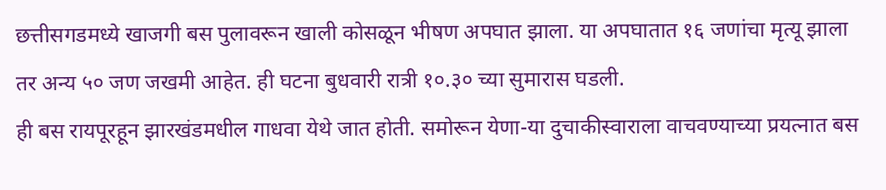छत्तीसगडमध्ये खाजगी बस पुलावरून खाली कोसळून भीषण अपघात झाला. या अपघातात १६ जणांचा मृत्यू झाला तर अन्य ५० जण जखमी आहेत. ही घटना बुधवारी रात्री १०.३० च्या सुमारास घडली.
ही बस रायपूरहून झारखंडमधील गाधवा येथे जात होती. समोरून येणा-या दुचाकीस्वाराला वाचवण्याच्या प्रयत्नात बस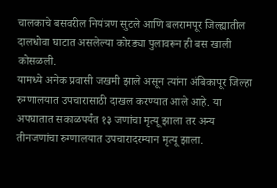चालकाचे बसवरील नियंत्रण सुटले आणि बलरामपूर जिल्ह्यातील दालधोवा घाटात असलेल्या कोरड्या पुलावरून ही बस खाली कोसळली.
यामध्ये अनेक प्रवासी जखमी झाले असून त्यांना अंबिकापूर जिल्हा रुग्णालयात उपचारासाठी दाखल करण्यात आले आहे. या अपघातात सकाळपर्यंत १३ जणांचा मृत्यू झाला तर अन्य तीनजणांचा रुग्णालयात उपचारादरम्यान मृत्यू झाला.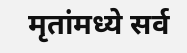मृतांमध्ये सर्व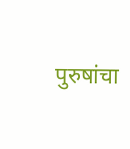पुरुषांचा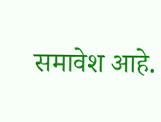समावेश आहे.